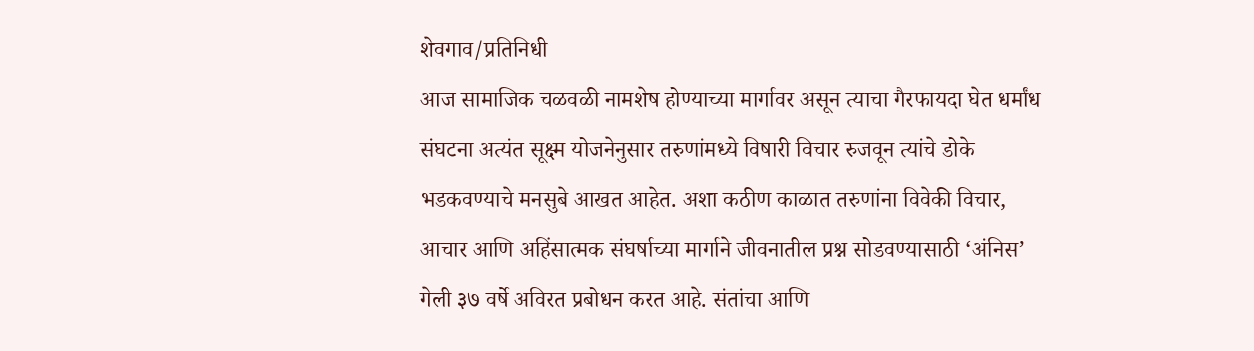शेवगाव/प्रतिनिधी
आज सामाजिक चळवळी नामशेष होण्याच्या मार्गावर असून त्याचा गैरफायदा घेत धर्मांध संघटना अत्यंत सूक्ष्म योजनेनुसार तरुणांमध्ये विषारी विचार रुजवून त्यांचे डोके भडकवण्याचे मनसुबे आखत आहेत. अशा कठीण काळात तरुणांना विवेकी विचार, आचार आणि अहिंसात्मक संघर्षाच्या मार्गाने जीवनातील प्रश्न सोडवण्यासाठी ‘अंनिस’ गेली ३७ वर्षे अविरत प्रबोधन करत आहे. संतांचा आणि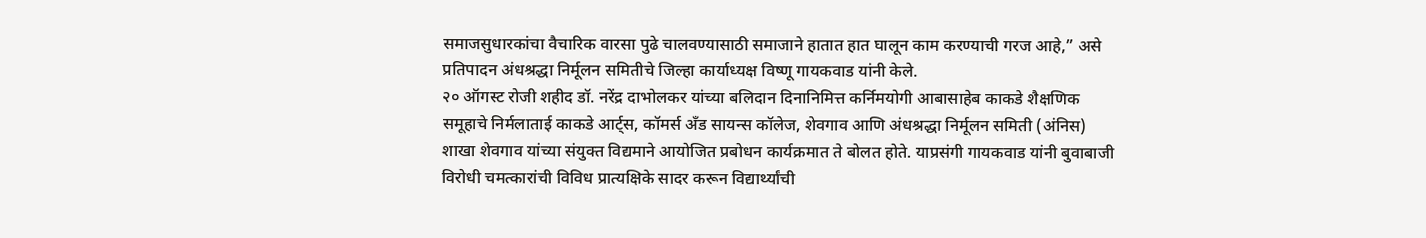समाजसुधारकांचा वैचारिक वारसा पुढे चालवण्यासाठी समाजाने हातात हात घालून काम करण्याची गरज आहे,” असे प्रतिपादन अंधश्रद्धा निर्मूलन समितीचे जिल्हा कार्याध्यक्ष विष्णू गायकवाड यांनी केले.
२० ऑगस्ट रोजी शहीद डॉ. नरेंद्र दाभोलकर यांच्या बलिदान दिनानिमित्त कर्निमयोगी आबासाहेब काकडे शैक्षणिक समूहाचे निर्मलाताई काकडे आर्ट्स, कॉमर्स अँड सायन्स कॉलेज, शेवगाव आणि अंधश्रद्धा निर्मूलन समिती (अंनिस) शाखा शेवगाव यांच्या संयुक्त विद्यमाने आयोजित प्रबोधन कार्यक्रमात ते बोलत होते. याप्रसंगी गायकवाड यांनी बुवाबाजी विरोधी चमत्कारांची विविध प्रात्यक्षिके सादर करून विद्यार्थ्यांची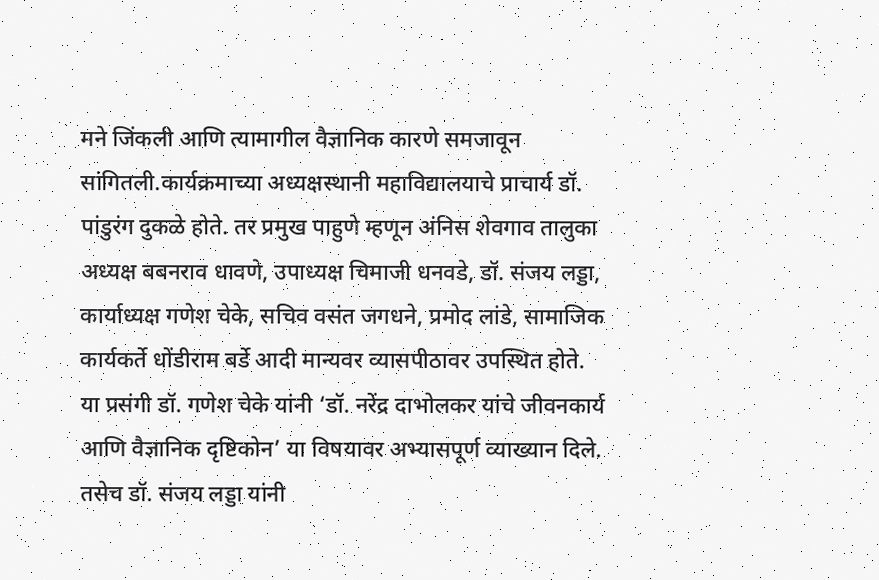मने जिंकली आणि त्यामागील वैज्ञानिक कारणे समजावून सांगितली.कार्यक्रमाच्या अध्यक्षस्थानी महाविद्यालयाचे प्राचार्य डॉ. पांडुरंग दुकळे होते. तर प्रमुख पाहुणे म्हणून अंनिस शेवगाव तालुका अध्यक्ष बबनराव धावणे, उपाध्यक्ष चिमाजी धनवडे, डॉ. संजय लड्डा, कार्याध्यक्ष गणेश चेके, सचिव वसंत जगधने, प्रमोद लांडे, सामाजिक कार्यकर्ते धोंडीराम बर्डे आदी मान्यवर व्यासपीठावर उपस्थित होते.
या प्रसंगी डॉ. गणेश चेके यांनी ‘डॉ. नरेंद्र दाभोलकर यांचे जीवनकार्य आणि वैज्ञानिक दृष्टिकोन’ या विषयावर अभ्यासपूर्ण व्याख्यान दिले. तसेच डॉ. संजय लड्डा यांनी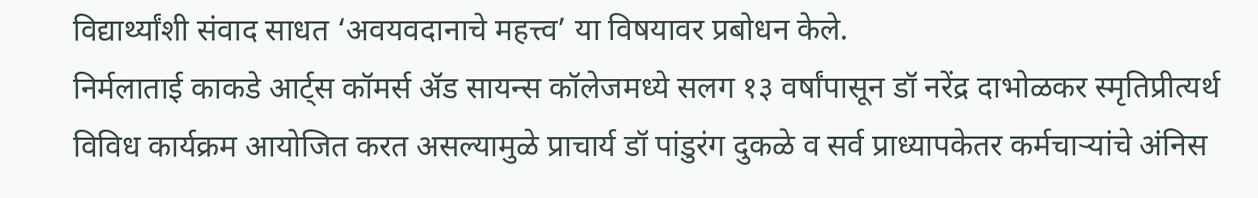विद्यार्थ्यांशी संवाद साधत ‘अवयवदानाचे महत्त्व’ या विषयावर प्रबोधन केले.
निर्मलाताई काकडे आर्ट्स कॉमर्स ॲड सायन्स कॉलेजमध्ये सलग १३ वर्षांपासून डॉ नरेंद्र दाभोळकर स्मृतिप्रीत्यर्थ विविध कार्यक्रम आयोजित करत असल्यामुळे प्राचार्य डॉ पांडुरंग दुकळे व सर्व प्राध्यापकेतर कर्मचाऱ्यांचे अंनिस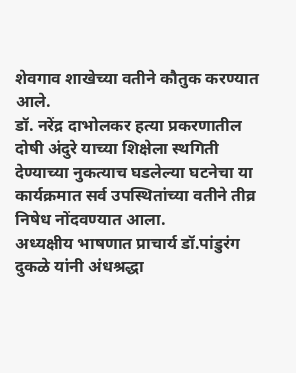शेवगाव शाखेच्या वतीने कौतुक करण्यात आले.
डॉ. नरेंद्र दाभोलकर हत्या प्रकरणातील दोषी अंदुरे याच्या शिक्षेला स्थगिती देण्याच्या नुकत्याच घडलेल्या घटनेचा या कार्यक्रमात सर्व उपस्थितांच्या वतीने तीव्र निषेध नोंदवण्यात आला.
अध्यक्षीय भाषणात प्राचार्य डॉ.पांडुरंग दुकळे यांनी अंधश्रद्धा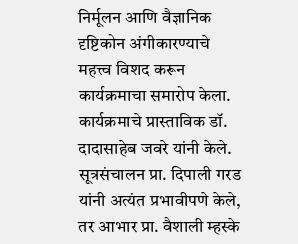निर्मूलन आणि वैज्ञानिक दृष्टिकोन अंगीकारण्याचे महत्त्व विशद करून कार्यक्रमाचा समारोप केला.
कार्यक्रमाचे प्रास्ताविक डॉ. दादासाहेब जवरे यांनी केले. सूत्रसंचालन प्रा. दिपाली गरड यांनी अत्यंत प्रभावीपणे केले, तर आभार प्रा. वैशाली म्हस्के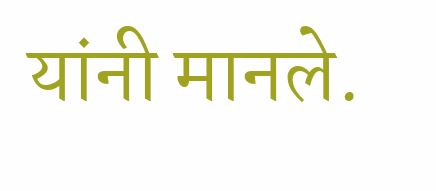यांनी मानले.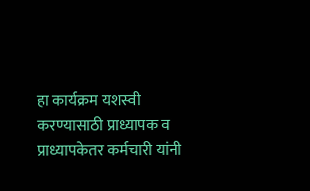हा कार्यक्रम यशस्वी करण्यासाठी प्राध्यापक व प्राध्यापकेतर कर्मचारी यांनी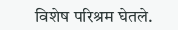विशेष परिश्रम घेतले.